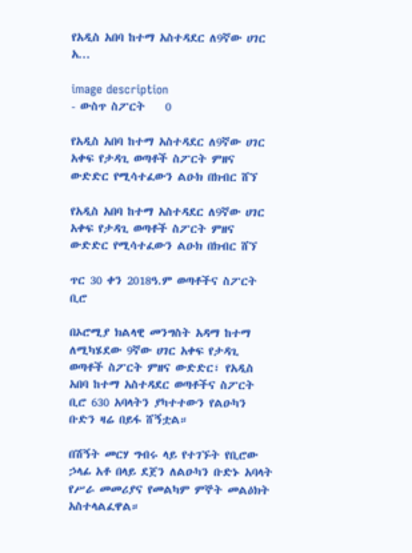የአዲስ አበባ ከተማ አስተዳደር ለ9ኛው ሀገር አ...

image description
- ውስጥ ስፖርት    0

የአዲስ አበባ ከተማ አስተዳደር ለ9ኛው ሀገር አቀፍ የታዳጊ ወጣቶች ስፖርት ምዘና ውድድር የሚሳተፈውን ልዑክ በክብር ሸኘ

የአዲስ አበባ ከተማ አስተዳደር ለ9ኛው ሀገር አቀፍ የታዳጊ ወጣቶች ስፖርት ምዘና ውድድር የሚሳተፈውን ልዑክ በክብር ሸኘ

ጥር 30 ቀን 2018ዓ.ም ወጣቶችና ስፖርት ቢሮ

በኦሮሚያ ክልላዊ መንግስት አዳማ ከተማ ለሚካሄደው 9ኛው ሀገር አቀፍ የታዳጊ ወጣቶች ስፖርት ምዘና ውድድር፣ የአዲስ አበባ ከተማ አስተዳደር ወጣቶችና ስፖርት ቢሮ 630 አባላትን ያካተተውን የልዑካን ቡድን ዛሬ በይፋ ሸኝቷል።

በሽኝት መርሃ ግብሩ ላይ የተገኙት የቢሮው ኃላፊ አቶ በላይ ደጀን ለልዑካን ቡድኑ አባላት የሥራ መመሪያና የመልካም ምኞት መልዕክት አስተላልፈዋል።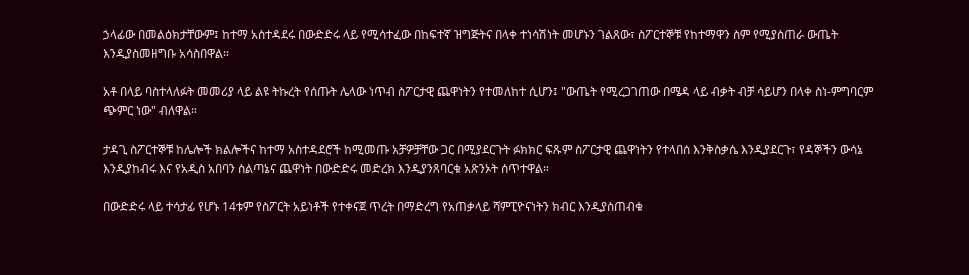ኃላፊው በመልዕክታቸውም፤ ከተማ አስተዳደሩ በውድድሩ ላይ የሚሳተፈው በከፍተኛ ዝግጅትና በላቀ ተነሳሽነት መሆኑን ገልጸው፣ ስፖርተኞቹ የከተማዋን ስም የሚያስጠራ ውጤት እንዲያስመዘግቡ አሳስበዋል።

አቶ በላይ ባስተላለፉት መመሪያ ላይ ልዩ ትኩረት የሰጡት ሌላው ነጥብ ስፖርታዊ ጨዋነትን የተመለከተ ሲሆን፤ "ውጤት የሚረጋገጠው በሜዳ ላይ ብቃት ብቻ ሳይሆን በላቀ ስነ-ምግባርም ጭምር ነው" ብለዋል።

ታዳጊ ስፖርተኞቹ ከሌሎች ክልሎችና ከተማ አስተዳደሮች ከሚመጡ አቻዎቻቸው ጋር በሚያደርጉት ፉክክር ፍጹም ስፖርታዊ ጨዋነትን የተላበሰ እንቅስቃሴ እንዲያደርጉ፣ የዳኞችን ውሳኔ እንዲያከብሩ እና የአዲስ አበባን ስልጣኔና ጨዋነት በውድድሩ መድረክ እንዲያንጸባርቁ አጽንኦት ሰጥተዋል።

በውድድሩ ላይ ተሳታፊ የሆኑ 14ቱም የስፖርት አይነቶች የተቀናጀ ጥረት በማድረግ የአጠቃላይ ሻምፒዮናነትን ክብር እንዲያስጠብቁ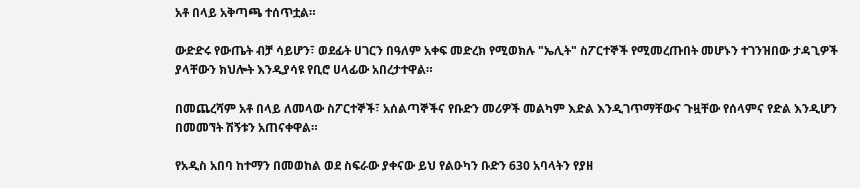አቶ በላይ አቅጣጫ ተሰጥቷል።

ውድድሩ የውጤት ብቻ ሳይሆን፣ ወደፊት ሀገርን በዓለም አቀፍ መድረክ የሚወክሉ "ኤሊት" ስፖርተኞች የሚመረጡበት መሆኑን ተገንዝበው ታዳጊዎች ያላቸውን ክህሎት እንዲያሳዩ የቢሮ ሀላፊው አበረታተዋል።

በመጨረሻም አቶ በላይ ለመላው ስፖርተኞች፣ አሰልጣኞችና የቡድን መሪዎች መልካም እድል እንዲገጥማቸውና ጉዟቸው የሰላምና የድል እንዲሆን በመመኘት ሽኝቱን አጠናቀዋል።

የአዲስ አበባ ከተማን በመወከል ወደ ስፍራው ያቀናው ይህ የልዑካን ቡድን 630 አባላትን የያዘ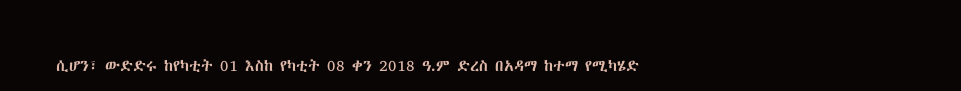ሲሆን፣ ውድድሩ ከየካቲት 01 እስከ የካቲት 08 ቀን 2018 ዓ.ም ድረስ በአዳማ ከተማ የሚካሄድ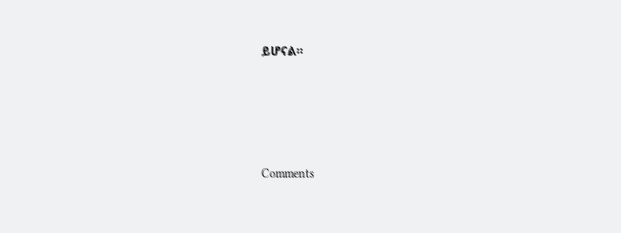ይሆናል።





Comments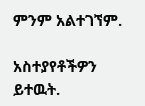ምንም አልተገኘም.

አስተያየቶችዎን ይተዉት.